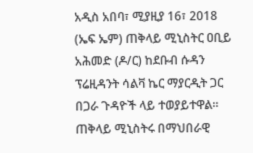አዲስ አበባ፣ ሚያዚያ 16፣ 2018 (ኤፍ ኤም) ጠቅላይ ሚኒስትር ዐቢይ አሕመድ (ዶ/ር) ከደቡብ ሱዳን ፕሬዚዳንት ሳልቫ ኬር ማያርዲት ጋር በጋራ ጉዳዮች ላይ ተወያይተዋል።
ጠቅላይ ሚኒስትሩ በማህበራዊ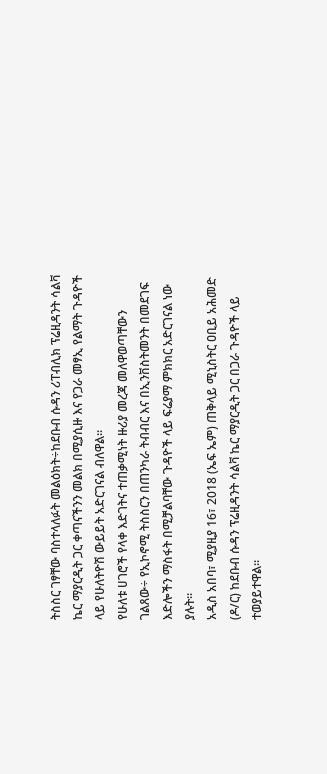ትስስር ገፃቸው ባስተላለፉት መልዕክት÷ከደቡብ ሱዳን ሪፐብሊክ ፕሬዚዳንት ሳልቫ ኬር ማያርዲት ጋር ቀጣናችንን መልክ በሚያሲዙ እና የጋራ መፃኢ የልማት ጉዳዮች ላይ የሁለትዮሽ ውይይት አድርገናል ብለዋል።
የሁለቱ ሀገሮች የላቀ እድገትና ተጠቃሚነት ዙሪያ መረጃ መለዋወጣቸውን ገልጸው÷ የኢኮኖሚ ትስስርን በጠንካራ ትብብር እና በኢንቨስትመንት በመደገፍ እድሎችን ማስፋት በሚቻልባቸው ጉዳዮች ላይ ፍሬያማ ምክክር አድርገናል ነው ያሉት።
አዲስ አበባ፣ ሚያዚያ 16፣ 2018 (ኤፍ ኤም) ጠቅላይ ሚኒስትር ዐቢይ አሕመድ (ዶ/ር) ከደቡብ ሱዳን ፕሬዚዳንት ሳልቫ ኬር ማያርዲት ጋር በጋራ ጉዳዮች ላይ ተወያይተዋል።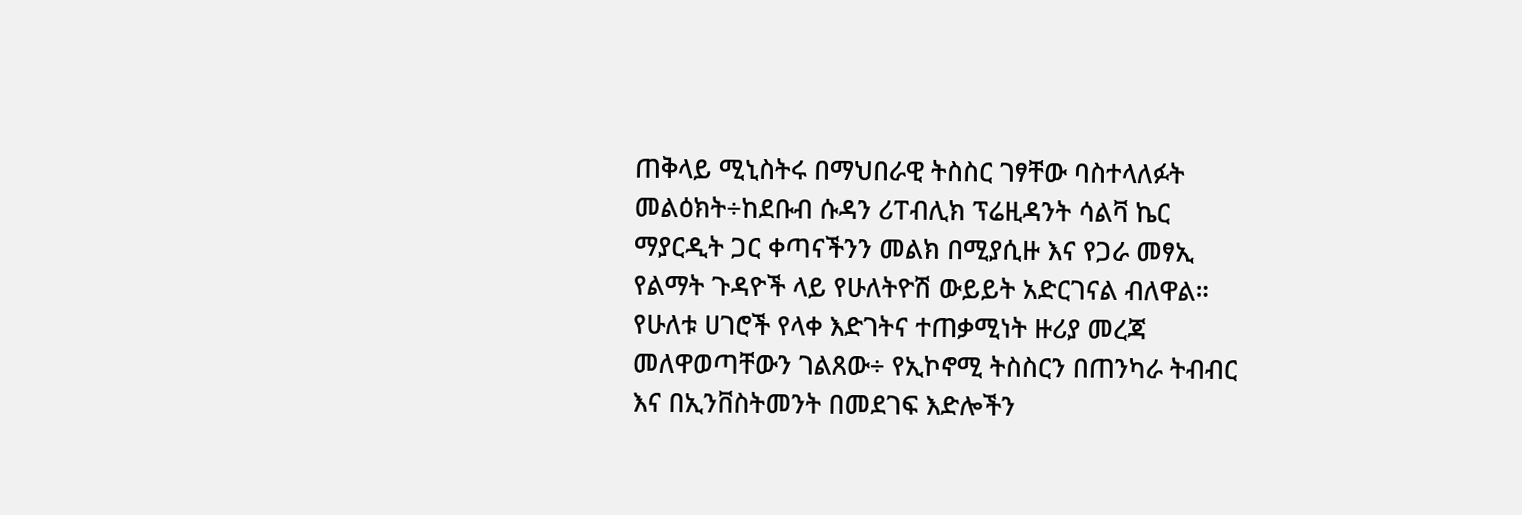ጠቅላይ ሚኒስትሩ በማህበራዊ ትስስር ገፃቸው ባስተላለፉት መልዕክት÷ከደቡብ ሱዳን ሪፐብሊክ ፕሬዚዳንት ሳልቫ ኬር ማያርዲት ጋር ቀጣናችንን መልክ በሚያሲዙ እና የጋራ መፃኢ የልማት ጉዳዮች ላይ የሁለትዮሽ ውይይት አድርገናል ብለዋል።
የሁለቱ ሀገሮች የላቀ እድገትና ተጠቃሚነት ዙሪያ መረጃ መለዋወጣቸውን ገልጸው÷ የኢኮኖሚ ትስስርን በጠንካራ ትብብር እና በኢንቨስትመንት በመደገፍ እድሎችን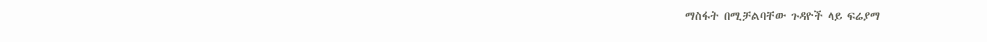ማስፋት በሚቻልባቸው ጉዳዮች ላይ ፍሬያማ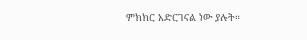ምክክር አድርገናል ነው ያሉት።